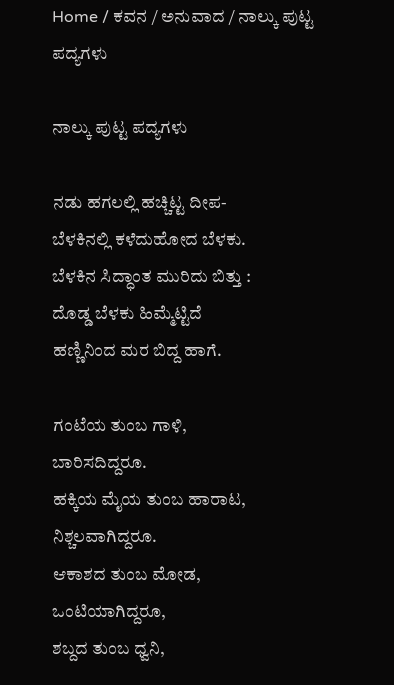Home / ಕವನ / ಅನುವಾದ / ನಾಲ್ಕು ಪುಟ್ಟ ಪದ್ಯಗಳು

ನಾಲ್ಕು ಪುಟ್ಟ ಪದ್ಯಗಳು

ನಡು ಹಗಲಲ್ಲಿ ಹಚ್ಚಿಟ್ಟ ದೀಪ-
ಬೆಳಕಿನಲ್ಲಿ ಕಳೆದುಹೋದ ಬೆಳಕು.
ಬೆಳಕಿನ ಸಿದ್ಧಾಂತ ಮುರಿದು ಬಿತ್ತು :
ದೊಡ್ಡ ಬೆಳಕು ಹಿಮ್ಮೆಟ್ಟಿದೆ
ಹಣ್ಣಿನಿಂದ ಮರ ಬಿದ್ದ ಹಾಗೆ.

ಗಂಟೆಯ ತುಂಬ ಗಾಳಿ,
ಬಾರಿಸದಿದ್ದರೂ.
ಹಕ್ಕಿಯ ಮೈಯ ತುಂಬ ಹಾರಾಟ,
ನಿಶ್ಚಲವಾಗಿದ್ದರೂ.
ಆಕಾಶದ ತುಂಬ ಮೋಡ,
ಒಂಟಿಯಾಗಿದ್ದರೂ,
ಶಬ್ದದ ತುಂಬ ಧ್ವನಿ,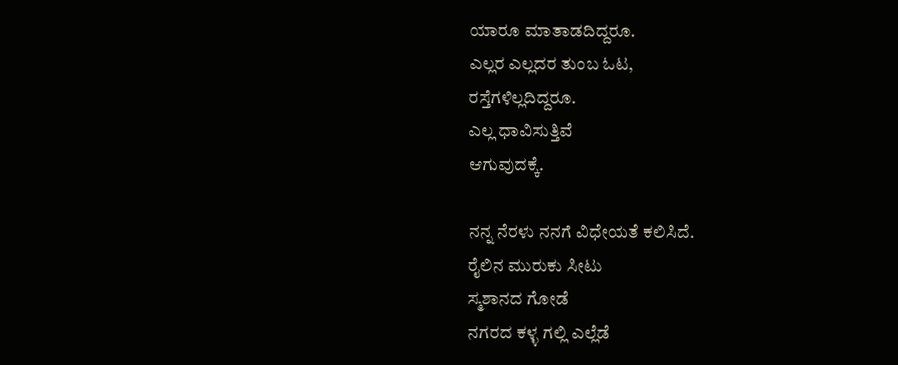ಯಾರೂ ಮಾತಾಡದಿದ್ದರೂ.
ಎಲ್ಲರ ಎಲ್ಲದರ ತುಂಬ ಓಟ,
ರಸ್ತೆಗಳಿಲ್ಲದಿದ್ದರೂ.
ಎಲ್ಲ ಧಾವಿಸುತ್ತಿವೆ
ಆಗುವುದಕ್ಕೆ.

ನನ್ನ ನೆರಳು ನನಗೆ ವಿಧೇಯತೆ ಕಲಿಸಿದೆ.
ರೈಲಿನ ಮುರುಕು ಸೀಟು
ಸ್ಮಶಾನದ ಗೋಡೆ
ನಗರದ ಕಳ್ಳ ಗಲ್ಲಿ ಎಲ್ಲೆಡೆ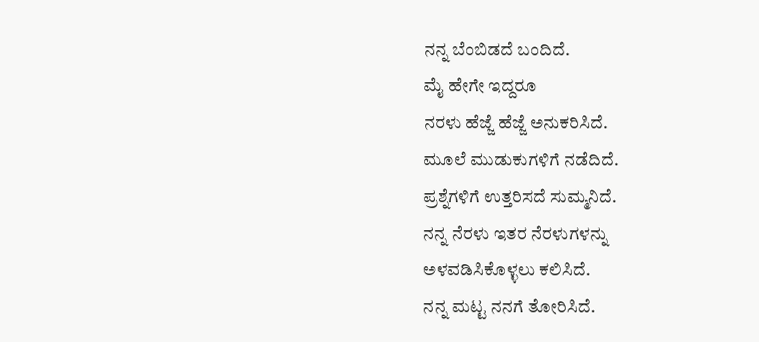ನನ್ನ ಬೆಂಬಿಡದೆ ಬಂದಿದೆ.
ಮೈ ಹೇಗೇ ಇದ್ದರೂ
ನರಳು ಹೆಜ್ಜೆ ಹೆಜ್ಜೆ ಅನುಕರಿಸಿದೆ.
ಮೂಲೆ ಮುಡುಕುಗಳಿಗೆ ನಡೆದಿದೆ.
ಪ್ರಶ್ನೆಗಳಿಗೆ ಉತ್ತರಿಸದೆ ಸುಮ್ಮನಿದೆ.
ನನ್ನ ನೆರಳು ಇತರ ನೆರಳುಗಳನ್ನು
ಅಳವಡಿಸಿಕೊಳ್ಳಲು ಕಲಿಸಿದೆ.
ನನ್ನ ಮಟ್ಟ ನನಗೆ ತೋರಿಸಿದೆ.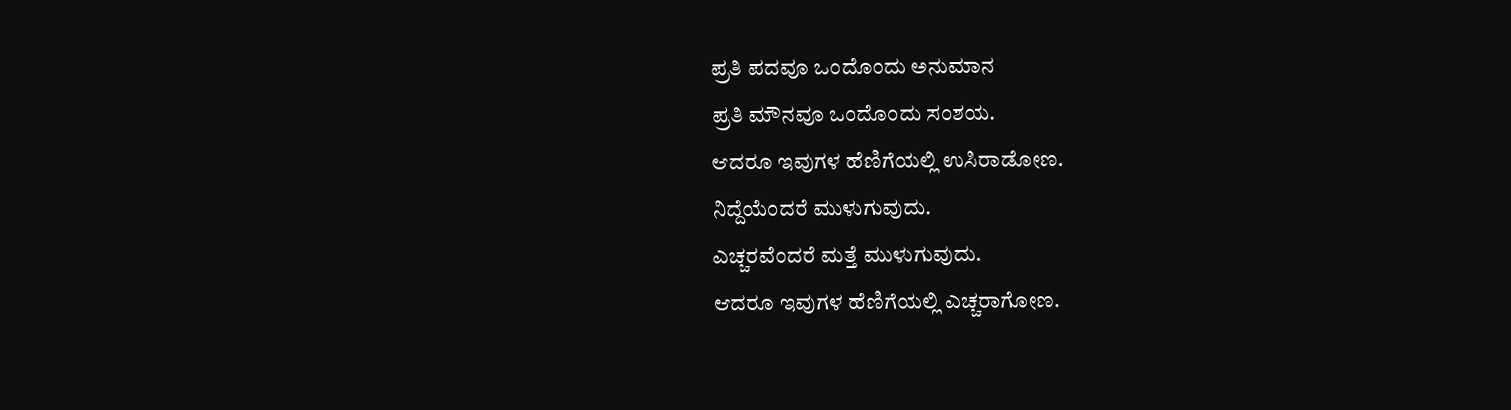ಪ್ರತಿ ಪದವೂ ಒಂದೊಂದು ಅನುಮಾನ
ಪ್ರತಿ ಮೌನವೂ ಒಂದೊಂದು ಸಂಶಯ.
ಆದರೂ ಇವುಗಳ ಹೆಣಿಗೆಯಲ್ಲಿ ಉಸಿರಾಡೋಣ.
ನಿದ್ದೆಯೆಂದರೆ ಮುಳುಗುವುದು.
ಎಚ್ಚರವೆಂದರೆ ಮತ್ತೆ ಮುಳುಗುವುದು.
ಆದರೂ ಇವುಗಳ ಹೆಣಿಗೆಯಲ್ಲಿ ಎಚ್ಚರಾಗೋಣ.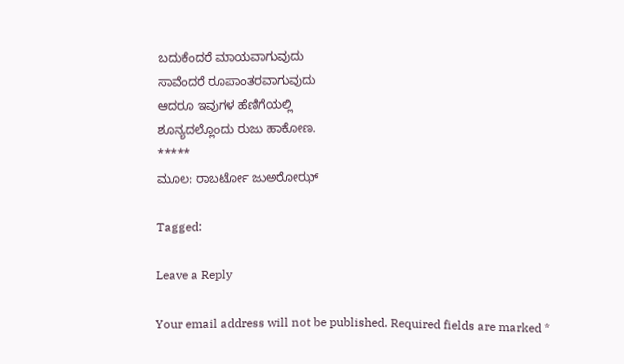ಬದುಕೆಂದರೆ ಮಾಯವಾಗುವುದು
ಸಾವೆಂದರೆ ರೂಪಾಂತರವಾಗುವುದು
ಆದರೂ ಇವುಗಳ ಹೆಣಿಗೆಯಲ್ಲಿ
ಶೂನ್ಯದಲ್ಲೊಂದು ರುಜು ಹಾಕೋಣ.
*****
ಮೂಲ: ರಾಬರ್ಟೋ ಜು‌ಅರೋಝ್

Tagged:

Leave a Reply

Your email address will not be published. Required fields are marked *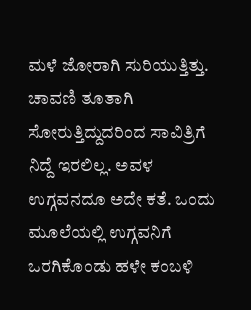ಮಳೆ ಜೋರಾಗಿ ಸುರಿಯುತ್ತಿತ್ತು. ಚಾವಣಿ ತೂತಾಗಿ ಸೋರುತ್ತಿದ್ದುದರಿಂದ ಸಾವಿತ್ರಿಗೆ ನಿದ್ದೆ ಇರಲಿಲ್ಲ. ಅವಳ ಉಗ್ಗವನದೂ ಅದೇ ಕತೆ. ಒಂದು ಮೂಲೆಯಲ್ಲಿ ಉಗ್ಗವನಿಗೆ ಒರಗಿಕೊಂಡು ಹಳೇ ಕಂಬಳಿ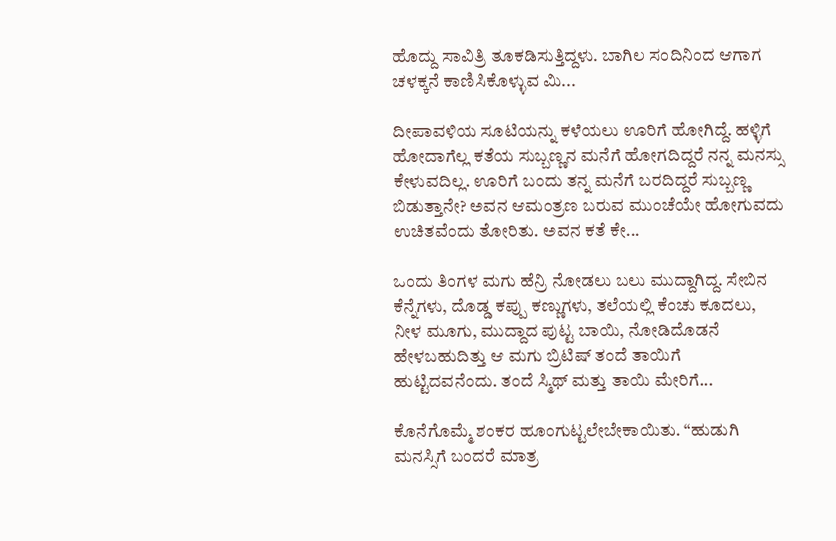ಹೊದ್ದು ಸಾವಿತ್ರಿ ತೂಕಡಿಸುತ್ತಿದ್ದಳು. ಬಾಗಿಲ ಸಂದಿನಿಂದ ಆಗಾಗ ಚಳಕ್ಕನೆ ಕಾಣಿಸಿಕೊಳ್ಳುವ ಮಿ...

ದೀಪಾವಳಿಯ ಸೂಟಿಯನ್ನು ಕಳೆಯಲು ಊರಿಗೆ ಹೋಗಿದ್ದೆ. ಹಳ್ಳಿಗೆ ಹೋದಾಗೆಲ್ಲ ಕತೆಯ ಸುಬ್ಬಣ್ಣನ ಮನೆಗೆ ಹೋಗದಿದ್ದರೆ ನನ್ನ ಮನಸ್ಸು ಕೇಳುವದಿಲ್ಲ. ಊರಿಗೆ ಬಂದು ತನ್ನ ಮನೆಗೆ ಬರದಿದ್ದರೆ ಸುಬ್ಬಣ್ಣ ಬಿಡುತ್ತಾನೇ? ಅವನ ಆಮಂತ್ರಣ ಬರುವ ಮುಂಚೆಯೇ ಹೋಗುವದು ಉಚಿತವೆಂದು ತೋರಿತು. ಅವನ ಕತೆ ಕೇ...

ಒಂದು ತಿಂಗಳ ಮಗು ಹೆನ್ರಿ ನೋಡಲು ಬಲು ಮುದ್ದಾಗಿದ್ದ. ಸೇಬಿನ ಕೆನ್ನೆಗಳು, ದೊಡ್ಡ ಕಪ್ಪು ಕಣ್ಣುಗಳು, ತಲೆಯಲ್ಲಿ ಕೆಂಚು ಕೂದಲು, ನೀಳ ಮೂಗು, ಮುದ್ದಾದ ಪುಟ್ಟ ಬಾಯಿ, ನೋಡಿದೊಡನೆ ಹೇಳಬಹುದಿತ್ತು ಆ ಮಗು ಬ್ರಿಟಿಷ್ ತಂದೆ ತಾಯಿಗೆ ಹುಟ್ಟಿದವನೆಂದು. ತಂದೆ ಸ್ಮಿಥ್ ಮತ್ತು ತಾಯಿ ಮೇರಿಗೆ...

ಕೊನೆಗೊಮ್ಮೆ ಶಂಕರ ಹೂಂಗುಟ್ಟಲೇಬೇಕಾಯಿತು. “ಹುಡುಗಿ ಮನಸ್ಸಿಗೆ ಬಂದರೆ ಮಾತ್ರ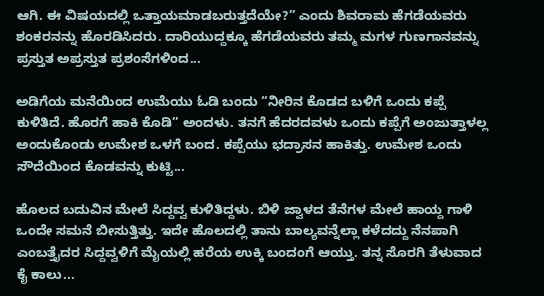ಆಗಿ. ಈ ವಿಷಯದಲ್ಲಿ ಒತ್ತಾಯಮಾಡಬರುತ್ತದೆಯೇ?” ಎಂದು ಶಿವರಾಮ ಹೆಗಡೆಯವರು ಶಂಕರನನ್ನು ಹೊರಡಿಸಿದರು. ದಾರಿಯುದ್ದಕ್ಕೂ ಹೆಗಡೆಯವರು ತಮ್ಮ ಮಗಳ ಗುಣಗಾನವನ್ನು ಪ್ರಸ್ತುತ ಅಪ್ರಸ್ತುತ ಪ್ರಶಂಸೆಗಳಿಂದ...

ಅಡಿಗೆಯ ಮನೆಯಿಂದ ಉಮೆಯು ಓಡಿ ಬಂದು “ನೀರಿನ ಕೊಡದ ಬಳಿಗೆ ಒಂದು ಕಪ್ಪೆ ಕುಳಿತಿದೆ. ಹೊರಗೆ ಹಾಕಿ ಕೊಡಿ” ಅಂದಳು. ತನಗೆ ಹೆದರದವಳು ಒಂದು ಕಪ್ಪೆಗೆ ಅಂಜುತ್ತಾಳಲ್ಲ ಅಂದುಕೊಂಡು ಉಮೇಶ ಒಳಗೆ ಬಂದ. ಕಪ್ಪೆಯು ಭದ್ರಾಸನ ಹಾಕಿತ್ತು. ಉಮೇಶ ಒಂದು ಸೌದೆಯಿಂದ ಕೊಡವನ್ನು ಕುಟ್ಟಿ...

ಹೊಲದ ಬದುವಿನ ಮೇಲೆ ಸಿದ್ದವ್ವ ಕುಳಿತಿದ್ದಳು. ಬಿಳಿ ಜ್ವಾಳದ ತೆನೆಗಳ ಮೇಲೆ ಹಾಯ್ದ ಗಾಳಿ ಒಂದೇ ಸಮನೆ ಬೀಸುತ್ತಿತ್ತು. ಇದೇ ಹೊಲದಲ್ಲಿ ತಾನು ಬಾಲ್ಯವನ್ನೆಲ್ಲಾ ಕಳೆದದ್ದು ನೆನಪಾಗಿ ಎಂಬತ್ತೈದರ ಸಿದ್ದವ್ವಳಿಗೆ ಮೈಯಲ್ಲಿ ಹರೆಯ ಉಕ್ಕಿ ಬಂದಂಗೆ ಆಯ್ತು. ತನ್ನ ಸೊರಗಿ ತೆಳುವಾದ ಕೈ ಕಾಲು...